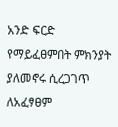አንድ ፍርድ የማይፈፀምበት ምክንያት ያለመኖሩ ሲረጋገጥ ለአፈፃፀም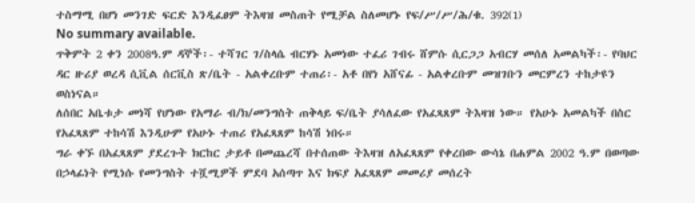ተስማሚ በሆነ መንገድ ፍርድ እንዲፈፀም ትእዛዝ መስጠት የሚቻል ስለመሆኑ የፍ/ሥ/ሥ/ሕ/ቁ. 392(1)
No summary available.
ጥቅምት 2 ቀን 2008ዓ.ም ዳኞች፡- ተሻገር ገ/ስላሴ ብርሃኑ አመነው ተፈሪ ገብሩ ሸምሱ ሲርጋጋ አብርሃ መሰለ አመልካች፡- የባህር ዳር ዙሪያ ወረዳ ሲቪል ሰርቪስ ጽ/ቤት - አልቀረቡም ተጠሪ፡- አቶ በየነ አሸናፊ - አልቀረቡም መዝገቡን መርምረን ተከታዩን ወስነናል።
ለሰበር አቤቱታ መነሻ የሆነው የአማራ ብ/ክ/መንግስት ጠቅላይ ፍ/ቤት ያሳለፈው የአፈጻጸም ትእዛዝ ነው። የአሁኑ አመልካች በስር የአፈጻጸም ተከሳሽ እንዲሁም የአሁኑ ተጠሪ የአፈጻጸም ከሳሽ ነበሩ።
ግራ ቀኙ በአፈጻጸም ያደረጉት ክርከር ታይቶ በመጨረሻ በተሰጠው ትእዛዝ ለአፈጻጸም የቀረበው ውሳኔ በሐምል 2002 ዓ.ም በወጣው በኃላፊነት የሚነሱ የመንግስት ተሿሚዎች ምደባ አሰጣጥ እና ክፍያ አፈጻጸም መመሪያ መሰረት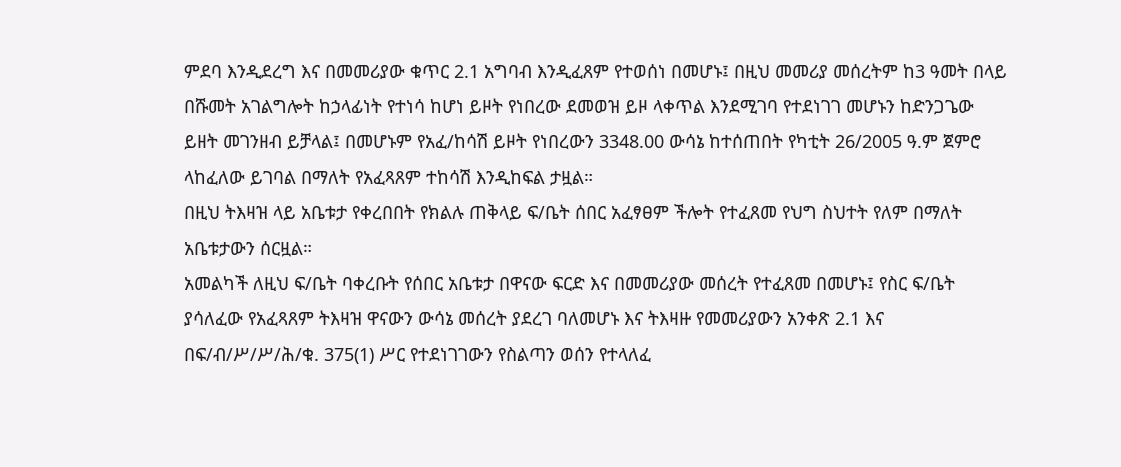ምደባ እንዲደረግ እና በመመሪያው ቁጥር 2.1 አግባብ እንዲፈጸም የተወሰነ በመሆኑ፤ በዚህ መመሪያ መሰረትም ከ3 ዓመት በላይ በሹመት አገልግሎት ከኃላፊነት የተነሳ ከሆነ ይዞት የነበረው ደመወዝ ይዞ ላቀጥል እንደሚገባ የተደነገገ መሆኑን ከድንጋጌው ይዘት መገንዘብ ይቻላል፤ በመሆኑም የአፈ/ከሳሽ ይዞት የነበረውን 3348.00 ውሳኔ ከተሰጠበት የካቲት 26/2005 ዓ.ም ጀምሮ ላከፈለው ይገባል በማለት የአፈጻጸም ተከሳሽ እንዲከፍል ታዟል።
በዚህ ትእዛዝ ላይ አቤቱታ የቀረበበት የክልሉ ጠቅላይ ፍ/ቤት ሰበር አፈፃፀም ችሎት የተፈጸመ የህግ ስህተት የለም በማለት አቤቱታውን ሰርዟል።
አመልካች ለዚህ ፍ/ቤት ባቀረቡት የሰበር አቤቱታ በዋናው ፍርድ እና በመመሪያው መሰረት የተፈጸመ በመሆኑ፤ የስር ፍ/ቤት ያሳለፈው የአፈጻጸም ትእዛዝ ዋናውን ውሳኔ መሰረት ያደረገ ባለመሆኑ እና ትእዛዙ የመመሪያውን አንቀጽ 2.1 እና በፍ/ብ/ሥ/ሥ/ሕ/ቁ. 375(1) ሥር የተደነገገውን የስልጣን ወሰን የተላለፈ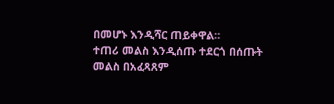በመሆኑ እንዲሻር ጠይቀዋል።
ተጠሪ መልስ እንዲሰጡ ተደርጎ በሰጡት መልስ በአፈጻጸም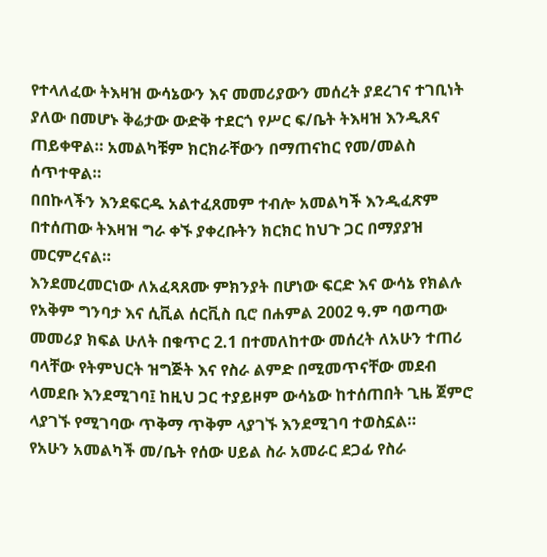የተላለፈው ትእዛዝ ውሳኔውን እና መመሪያውን መሰረት ያደረገና ተገቢነት ያለው በመሆኑ ቅሬታው ውድቅ ተደርጎ የሥር ፍ/ቤት ትእዛዝ እንዲጸና ጠይቀዋል። አመልካቹም ክርክራቸውን በማጠናከር የመ/መልስ ሰጥተዋል።
በበኩላችን እንደፍርዱ አልተፈጸመም ተብሎ አመልካች እንዲፈጽም በተሰጠው ትእዛዝ ግራ ቀኙ ያቀረቡትን ክርክር ከህጉ ጋር በማያያዝ መርምረናል።
እንደመረመርነው ለአፈጻጸሙ ምክንያት በሆነው ፍርድ እና ውሳኔ የክልሉ የአቅም ግንባታ እና ሲቪል ሰርቪስ ቢሮ በሐምል 2002 ዓ.ም ባወጣው መመሪያ ክፍል ሁለት በቁጥር 2.1 በተመለከተው መሰረት ለአሁን ተጠሪ ባላቸው የትምህርት ዝግጅት እና የስራ ልምድ በሚመጥናቸው መደብ ላመደቡ እንደሚገባ፤ ከዚህ ጋር ተያይዞም ውሳኔው ከተሰጠበት ጊዜ ጀምሮ ላያገኙ የሚገባው ጥቅማ ጥቅም ላያገኙ እንደሚገባ ተወስኗል።
የአሁን አመልካች መ/ቤት የሰው ሀይል ስራ አመራር ደጋፊ የስራ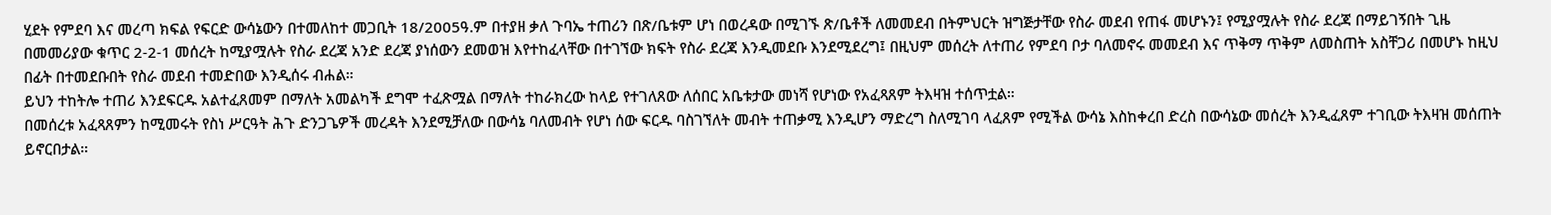ሂደት የምደባ እና መረጣ ክፍል የፍርድ ውሳኔውን በተመለከተ መጋቢት 18/2005ዓ.ም በተያዘ ቃለ ጉባኤ ተጠሪን በጽ/ቤቱም ሆነ በወረዳው በሚገኙ ጽ/ቤቶች ለመመደብ በትምህርት ዝግጅታቸው የስራ መደብ የጠፋ መሆኑን፤ የሚያሟሉት የስራ ደረጃ በማይገኝበት ጊዜ በመመሪያው ቁጥር 2-2-1 መሰረት ከሚያሟሉት የስራ ደረጃ አንድ ደረጃ ያነሰውን ደመወዝ እየተከፈላቸው በተገኘው ክፍት የስራ ደረጃ እንዲመደቡ እንደሚደረግ፤ በዚህም መሰረት ለተጠሪ የምደባ ቦታ ባለመኖሩ መመደብ እና ጥቅማ ጥቅም ለመስጠት አስቸጋሪ በመሆኑ ከዚህ በፊት በተመደቡበት የስራ መደብ ተመድበው እንዲሰሩ ብሐል።
ይህን ተከትሎ ተጠሪ እንደፍርዱ አልተፈጸመም በማለት አመልካች ደግሞ ተፈጽሟል በማለት ተከራክረው ከላይ የተገለጸው ለሰበር አቤቱታው መነሻ የሆነው የአፈጻጸም ትእዛዝ ተሰጥቷል።
በመሰረቱ አፈጻጸምን ከሚመሩት የስነ ሥርዓት ሕጉ ድንጋጌዎች መረዳት እንደሚቻለው በውሳኔ ባለመብት የሆነ ሰው ፍርዱ ባስገኘለት መብት ተጠቃሚ እንዲሆን ማድረግ ስለሚገባ ላፈጸም የሚችል ውሳኔ እስከቀረበ ድረስ በውሳኔው መሰረት እንዲፈጸም ተገቢው ትእዛዝ መሰጠት ይኖርበታል።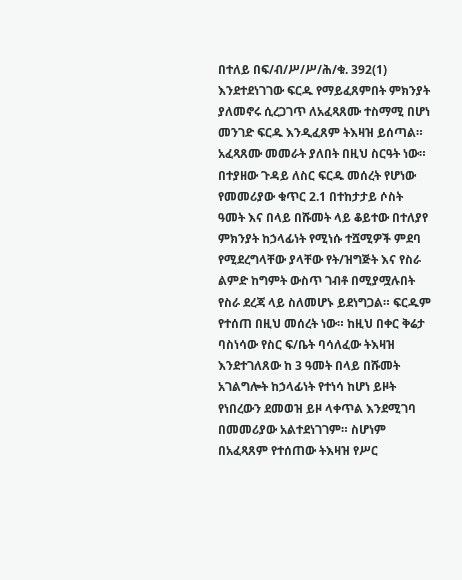በተለይ በፍ/ብ/ሥ/ሥ/ሕ/ቁ. 392(1) እንደተደነገገው ፍርዱ የማይፈጸምበት ምክንያት ያለመኖሩ ሲረጋገጥ ለአፈጻጸሙ ተስማሚ በሆነ መንገድ ፍርዱ እንዲፈጸም ትእዛዝ ይሰጣል። አፈጻጸሙ መመራት ያለበት በዚህ ስርዓት ነው።
በተያዘው ጉዳይ ለስር ፍርዱ መሰረት የሆነው የመመሪያው ቁጥር 2.1 በተከታታይ ሶስት ዓመት እና በላይ በሹመት ላይ ቆይተው በተለያየ ምክንያት ከኃላፊነት የሚነሱ ተሿሚዎች ምደባ የሚደረግላቸው ያላቸው የት/ዝግጅት እና የስራ ልምድ ከግምት ውስጥ ገብቶ በሚያሟሉበት የስራ ደረጃ ላይ ስለመሆኑ ይደነግጋል። ፍርዱም የተሰጠ በዚህ መሰረት ነው። ከዚህ በቀር ቅሬታ ባስነሳው የስር ፍ/ቤት ባሳለፈው ትእዛዝ እንደተገለጸው ከ 3 ዓመት በላይ በሹመት አገልግሎት ከኃላፊነት የተነሳ ከሆነ ይዞት የነበረውን ደመወዝ ይዞ ላቀጥል እንደሚገባ በመመሪያው አልተደነገገም። ስሆነም በአፈጻጸም የተሰጠው ትእዛዝ የሥር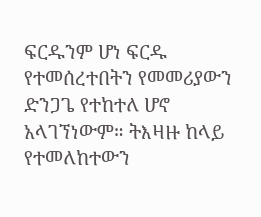ፍርዱንም ሆነ ፍርዱ የተመሰረተበትን የመመሪያውን ድንጋጌ የተከተለ ሆኖ አላገኘነውም። ትእዛዙ ከላይ የተመለከተውን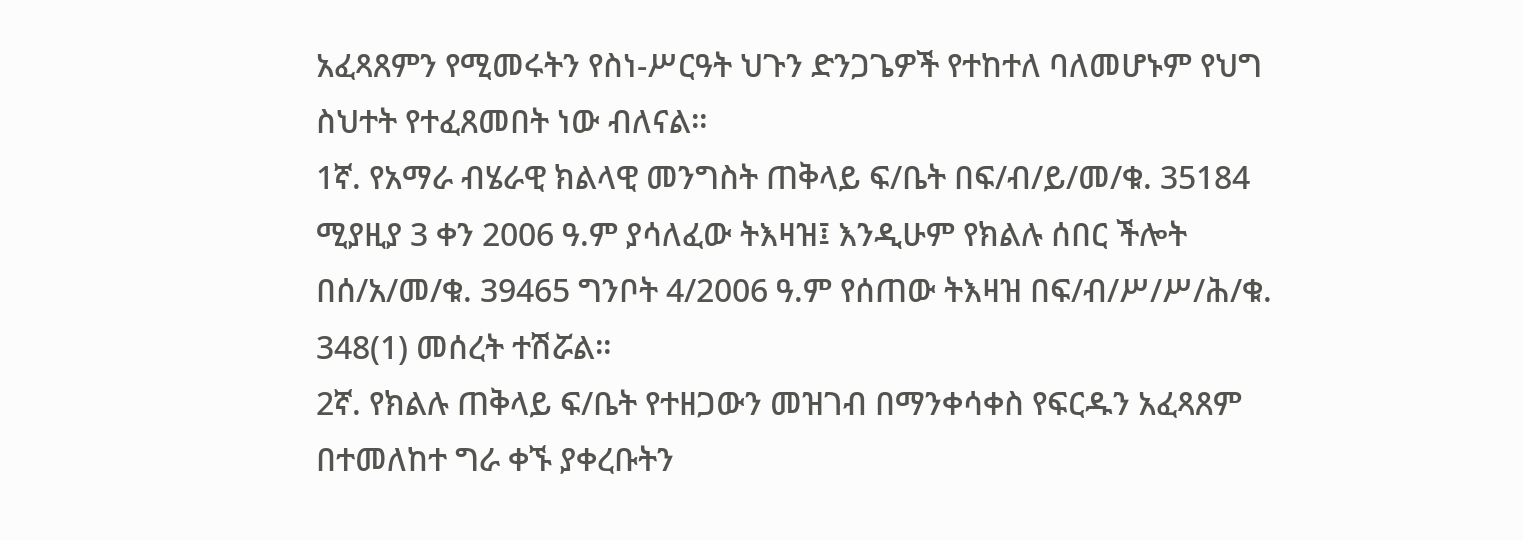አፈጻጸምን የሚመሩትን የስነ-ሥርዓት ህጉን ድንጋጌዎች የተከተለ ባለመሆኑም የህግ ስህተት የተፈጸመበት ነው ብለናል።
1ኛ. የአማራ ብሄራዊ ክልላዊ መንግስት ጠቅላይ ፍ/ቤት በፍ/ብ/ይ/መ/ቁ. 35184 ሚያዚያ 3 ቀን 2006 ዓ.ም ያሳለፈው ትእዛዝ፤ እንዲሁም የክልሉ ሰበር ችሎት በሰ/አ/መ/ቁ. 39465 ግንቦት 4/2006 ዓ.ም የሰጠው ትእዛዝ በፍ/ብ/ሥ/ሥ/ሕ/ቁ. 348(1) መሰረት ተሽሯል።
2ኛ. የክልሉ ጠቅላይ ፍ/ቤት የተዘጋውን መዝገብ በማንቀሳቀስ የፍርዱን አፈጻጸም በተመለከተ ግራ ቀኙ ያቀረቡትን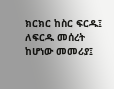ክርክር ከስር ፍርዱ፤ ለፍርዱ መሰረት ከሆነው መመሪያ፤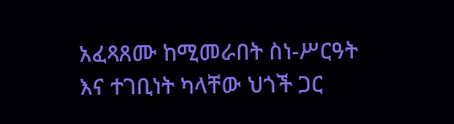አፈጻጸሙ ከሚመራበት ስነ-ሥርዓት እና ተገቢነት ካላቸው ህጎች ጋር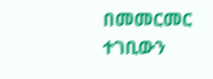በመመርመር ተገቢውን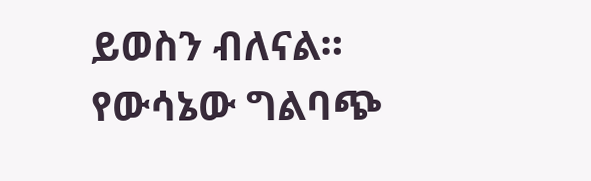ይወስን ብለናል። የውሳኔው ግልባጭ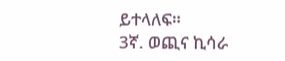ይተላለፍ።
3ኛ. ወጪና ኪሳራ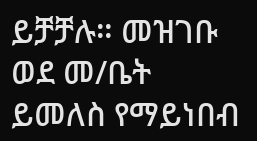ይቻቻሉ። መዝገቡ ወደ መ/ቤት ይመለስ የማይነበብ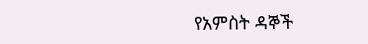የአምስት ዳኞች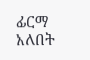ፊርማ አለበት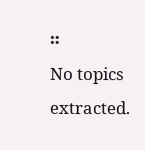።
No topics extracted.